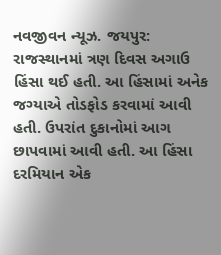નવજીવન ન્યૂઝ. જયપુર: રાજસ્થાનમાં ત્રણ દિવસ અગાઉ હિંસા થઈ હતી. આ હિંસામાં અનેક જગ્યાએ તોડફોડ કરવામાં આવી હતી. ઉપરાંત દુકાનોમાં આગ છાપવામાં આવી હતી. આ હિંસા દરમિયાન એક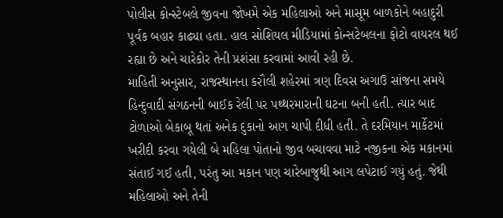પોલીસ કોન્સ્ટેબલે જીવના જોખમે એક મહિલાઓ અને માસૂમ બાળકોને બહાદુરી પૂર્વક બહાર કાઢ્યા હતા. હાલ સોશિયલ મીડિયામાં કોન્સટેબલના ફોટો વાયરલ થઈ રહ્યા છે અને ચારેકોર તેની પ્રશંસા કરવામાં આવી રહી છે.
માહિતી અનુસાર, રાજસ્થાનના કરૌલી શહેરમાં ત્રણ દિવસ અગાઉ સાંજના સમયે હિન્દુવાદી સંગઠનની બાઈક રેલી પર પથ્થરમારાની ઘટના બની હતી. ત્યાર બાદ ટોળાઓ બેકાબૂ થતાં અનેક દુકાનો આગ ચાપી દીધી હતી. તે દરમિયાન માર્કેટમાં ખરીદી કરવા ગયેલી બે મહિલા પોતાનો જીવ બચાવવા માટે નજીકના એક મકાનમાં સંતાઈ ગઈ હતી, પરંતુ આ મકાન પણ ચારેબાજુથી આગ લપેટાઈ ગયું હતું. જેથી મહિલાઓ અને તેની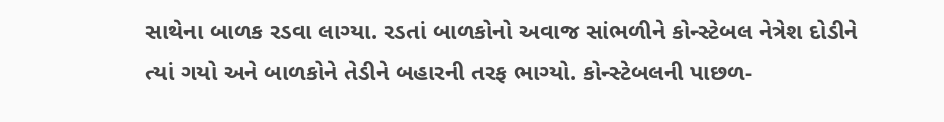સાથેના બાળક રડવા લાગ્યા. રડતાં બાળકોનો અવાજ સાંભળીને કોન્સ્ટેબલ નેત્રેશ દોડીને ત્યાં ગયો અને બાળકોને તેડીને બહારની તરફ ભાગ્યો. કોન્સ્ટેબલની પાછળ-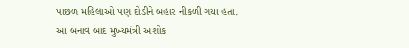પાછળ મહિલાઓ પણ દોડીને બહાર નીકળી ગયા હતા.
આ બનાવ બાદ મુખ્યમંત્રી અશોક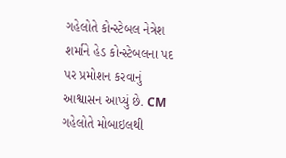ગહેલોતે કોન્સ્ટેબલ નેત્રેશ શર્માને હેડ કોન્સ્ટેબલના પદ પર પ્રમોશન કરવાનું આશ્વાસન આપ્યું છે. CM ગહેલોતે મોબાઇલથી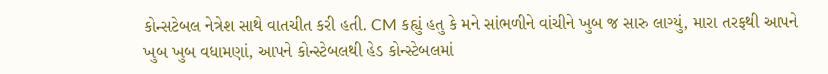કોન્સટેબલ નેત્રેશ સાથે વાતચીત કરી હતી. CM કહ્યું હતુ કે મને સાંભળીને વાંચીને ખુબ જ સારુ લાગ્યું, મારા તરફથી આપને ખુબ ખુબ વધામણાં, આપને કોન્સ્ટેબલથી હેડ કોન્સ્ટેબલમાં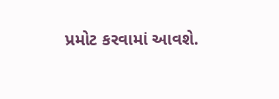પ્રમોટ કરવામાં આવશે.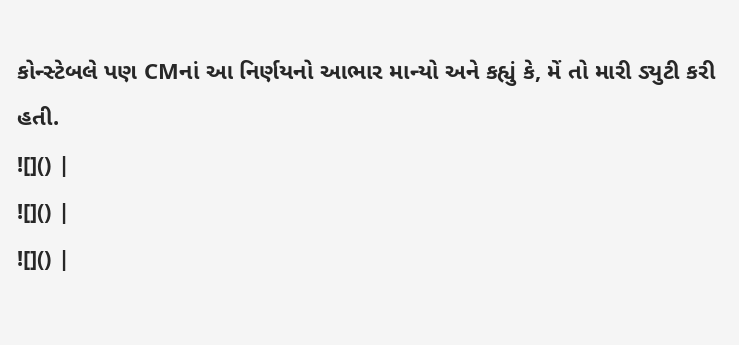કોન્સ્ટેબલે પણ CMનાં આ નિર્ણયનો આભાર માન્યો અને કહ્યું કે, મેં તો મારી ડ્યુટી કરી હતી.
![]() |
![]() |
![]() |